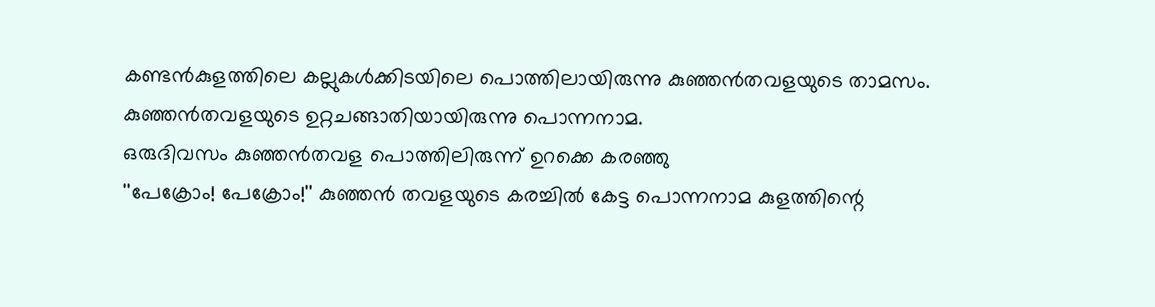കണ്ടൻകുളത്തിലെ കല്ലുകൾക്കിടയിലെ പൊത്തിലായിരുന്നു കുഞ്ഞൻതവളയുടെ താമസം. കുഞ്ഞൻതവളയുടെ ഉറ്റചങ്ങാതിയായിരുന്നു പൊന്നനാമ.
ഒരുദിവസം കുഞ്ഞൻതവള പൊത്തിലിരുന്ന് ഉറക്കെ കരഞ്ഞു
''പേക്രോം! പേക്രോം!'' കുഞ്ഞൻ തവളയുടെ കരച്ചിൽ കേട്ട പൊന്നനാമ കുളത്തിന്റെ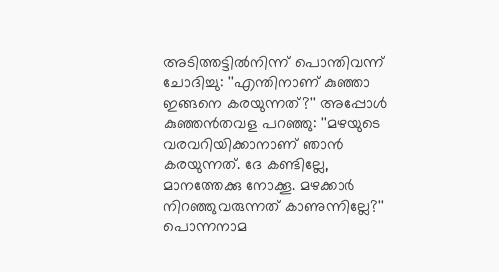അടിത്തട്ടിൽനിന്ന് പൊന്തിവന്ന് ചോദിച്ചു: ''എന്തിനാണ് കുഞ്ഞാ ഇങ്ങനെ കരയുന്നത്?'' അപ്പോൾ കുഞ്ഞൻതവള പറഞ്ഞു: ''മഴയുടെ വരവറിയിക്കാനാണ് ഞാൻ കരയുന്നത്. ദേ കണ്ടില്ലേ, മാനത്തേക്കു നോക്കൂ. മഴക്കാർ നിറഞ്ഞുവരുന്നത് കാണുന്നില്ലേ?''
പൊന്നനാമ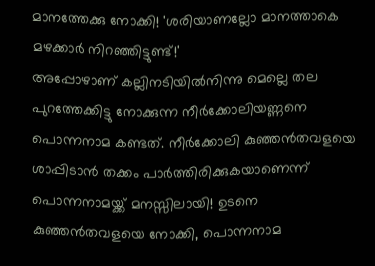മാനത്തേക്കു നോക്കി! 'ശരിയാണല്ലോ മാനത്താകെ മഴക്കാർ നിറഞ്ഞിട്ടുണ്ട്!'
അപ്പോഴാണ് കല്ലിനടിയിൽനിന്നു മെല്ലെ തല പുറത്തേക്കിട്ടു നോക്കുന്ന നീർക്കോലിയണ്ണനെ പൊന്നനാമ കണ്ടത്. നീർക്കോലി കുഞ്ഞൻതവളയെ ശാപ്പിടാൻ തക്കം പാർത്തിരിക്കുകയാണെന്ന് പൊന്നനാമയ്ക്ക് മനസ്സിലായി! ഉടനെ
കുഞ്ഞൻതവളയെ നോക്കി, പൊന്നനാമ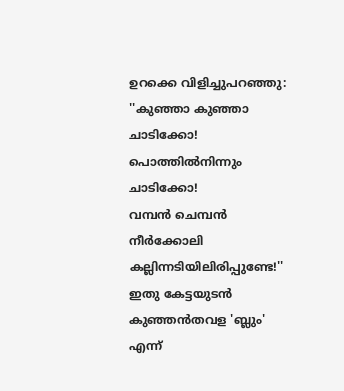ഉറക്കെ വിളിച്ചുപറഞ്ഞു:
''കുഞ്ഞാ കുഞ്ഞാ ചാടിക്കോ!
പൊത്തിൽനിന്നും ചാടിക്കോ!
വമ്പൻ ചെമ്പൻ നീർക്കോലി
കല്ലിന്നടിയിലിരിപ്പുണ്ടേ!''
ഇതു കേട്ടയുടൻ കുഞ്ഞൻതവള 'ബ്ലും' എന്ന്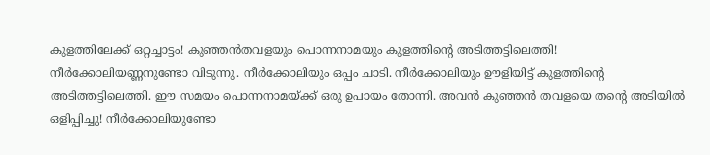കുളത്തിലേക്ക് ഒറ്റച്ചാട്ടം! കുഞ്ഞൻതവളയും പൊന്നനാമയും കുളത്തിന്റെ അടിത്തട്ടിലെത്തി!
നീർക്കോലിയണ്ണനുണ്ടോ വിടുന്നു. നീർക്കോലിയും ഒപ്പം ചാടി. നീർക്കോലിയും ഊളിയിട്ട് കുളത്തിന്റെ അടിത്തട്ടിലെത്തി. ഈ സമയം പൊന്നനാമയ്ക്ക് ഒരു ഉപായം തോന്നി. അവൻ കുഞ്ഞൻ തവളയെ തന്റെ അടിയിൽ ഒളിപ്പിച്ചു! നീർക്കോലിയുണ്ടോ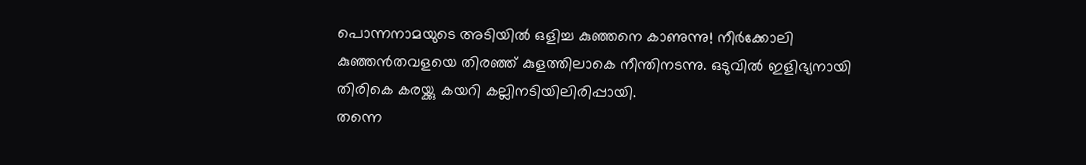പൊന്നനാമയുടെ അടിയിൽ ഒളിച്ച കുഞ്ഞനെ കാണുന്നു! നീർക്കോലി കുഞ്ഞൻതവളയെ തിരഞ്ഞ് കുളത്തിലാകെ നീന്തിനടന്നു. ഒടുവിൽ ഇളിഭ്യനായി തിരികെ കരയ്ക്കു കയറി കല്ലിനടിയിലിരിപ്പായി.
തന്നെ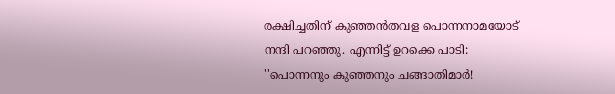രക്ഷിച്ചതിന് കുഞ്ഞൻതവള പൊന്നനാമയോട് നന്ദി പറഞ്ഞു. എന്നിട്ട് ഉറക്കെ പാടി:
''പൊന്നനും കുഞ്ഞനും ചങ്ങാതിമാർ!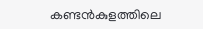കണ്ടൻകുളത്തിലെ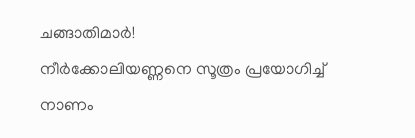ചങ്ങാതിമാർ!
നീർക്കോലിയണ്ണനെ സൂത്രം പ്രയോഗിച്ച്
നാണം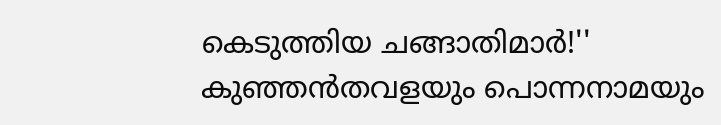കെടുത്തിയ ചങ്ങാതിമാർ!''
കുഞ്ഞൻതവളയും പൊന്നനാമയും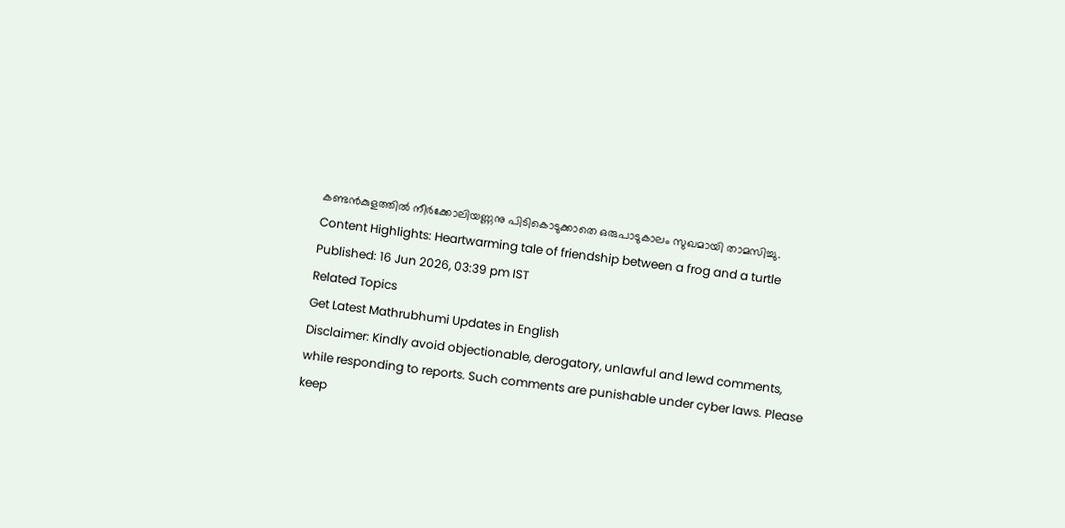കണ്ടൻകുളത്തിൽ നീർക്കോലിയണ്ണനു പിടികൊടുക്കാതെ ഒരുപാടുകാലം സുഖമായി താമസിച്ചു.
Content Highlights: Heartwarming tale of friendship between a frog and a turtle
Published: 16 Jun 2026, 03:39 pm IST
Related Topics
Get Latest Mathrubhumi Updates in English
Disclaimer: Kindly avoid objectionable, derogatory, unlawful and lewd comments, while responding to reports. Such comments are punishable under cyber laws. Please keep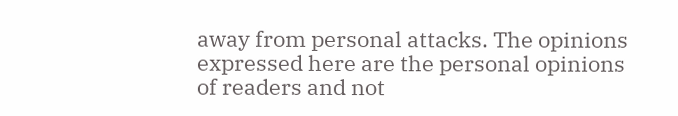away from personal attacks. The opinions expressed here are the personal opinions of readers and not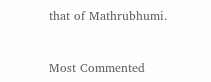that of Mathrubhumi.



Most Commented